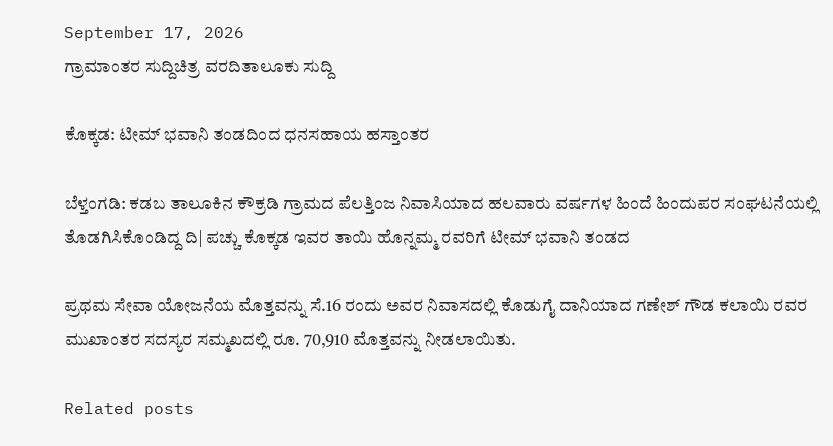September 17, 2026
ಗ್ರಾಮಾಂತರ ಸುದ್ದಿಚಿತ್ರ ವರದಿತಾಲೂಕು ಸುದ್ದಿ

ಕೊಕ್ಕಡ: ಟೀಮ್ ಭವಾನಿ ತಂಡದಿಂದ ಧನಸಹಾಯ ಹಸ್ತಾಂತರ

ಬೆಳ್ತಂಗಡಿ: ಕಡಬ ತಾಲೂಕಿನ ಕೌಕ್ರಡಿ ಗ್ರಾಮದ ಪೆಲತ್ತಿಂಜ ನಿವಾಸಿಯಾದ ಹಲವಾರು ವರ್ಷಗಳ ಹಿಂದೆ ಹಿಂದುಪರ ಸಂಘಟನೆಯಲ್ಲಿ ತೊಡಗಿಸಿಕೊಂಡಿದ್ದ ದಿ| ಪಚ್ಚು ಕೊಕ್ಕಡ ಇವರ ತಾಯಿ ಹೊನ್ನಮ್ಮ ರವರಿಗೆ ಟೀಮ್ ಭವಾನಿ ತಂಡದ

ಪ್ರಥಮ ಸೇವಾ ಯೋಜನೆಯ ಮೊತ್ತವನ್ನು ಸೆ.16 ರಂದು ಅವರ ನಿವಾಸದಲ್ಲಿ ಕೊಡುಗೈ ದಾನಿಯಾದ ಗಣೇಶ್ ಗೌಡ ಕಲಾಯಿ ರವರ ಮುಖಾಂತರ ಸದಸ್ಯರ ಸಮ್ಮಖದಲ್ಲಿ ರೂ. 70,910 ಮೊತ್ತವನ್ನು ನೀಡಲಾಯಿತು.

Related posts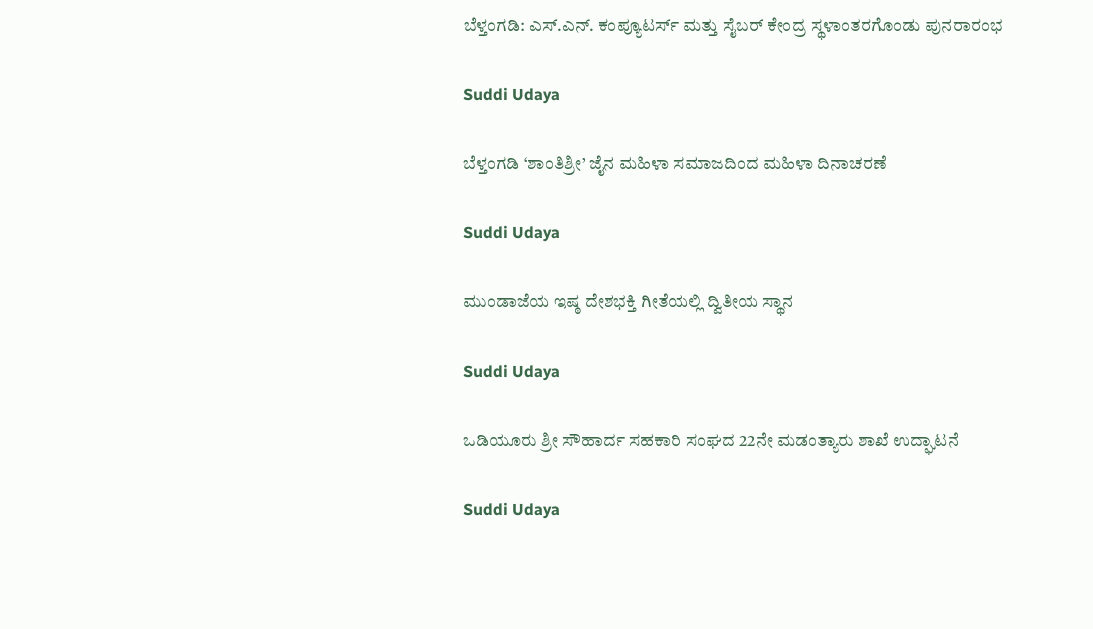ಬೆಳ್ತಂಗಡಿ: ಎಸ್.ಎನ್. ಕಂಪ್ಯೂಟರ್ಸ್ ಮತ್ತು ಸೈಬರ್ ಕೇಂದ್ರ ಸ್ಥಳಾಂತರಗೊಂಡು ಪುನರಾರಂಭ

Suddi Udaya

ಬೆಳ್ತಂಗಡಿ ‘ಶಾಂತಿಶ್ರೀ’ ಜೈನ ಮಹಿಳಾ ಸಮಾಜದಿಂದ ಮಹಿಳಾ ದಿನಾಚರಣೆ

Suddi Udaya

ಮುಂಡಾಜೆಯ ಇಷ್ಠ ದೇಶಭಕ್ತಿ ಗೀತೆಯಲ್ಲಿ ದ್ವಿತೀಯ ಸ್ಥಾನ

Suddi Udaya

ಒಡಿಯೂರು ಶ್ರೀ ಸೌಹಾರ್ದ ಸಹಕಾರಿ ಸಂಘದ 22ನೇ ಮಡಂತ್ಯಾರು ಶಾಖೆ ಉದ್ಘಾಟನೆ

Suddi Udaya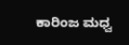ಕಾರಿಂಜ ಮಧ್ವ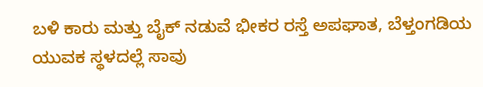ಬಳಿ ಕಾರು ಮತ್ತು ಬೈಕ್ ನಡುವೆ ಭೀಕರ ರಸ್ತೆ ಅಪಘಾತ, ಬೆಳ್ತಂಗಡಿಯ ಯುವಕ ಸ್ಥಳದಲ್ಲೆ ಸಾವು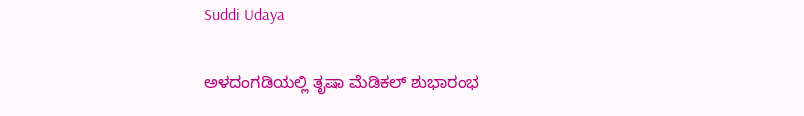Suddi Udaya

ಅಳದಂಗಡಿಯಲ್ಲಿ ತೃಷಾ ಮೆಡಿಕಲ್ ಶುಭಾರಂಭ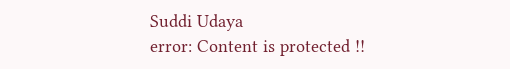Suddi Udaya
error: Content is protected !!